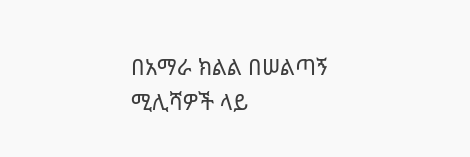በአማራ ክልል በሠልጣኝ ሚሊሻዎች ላይ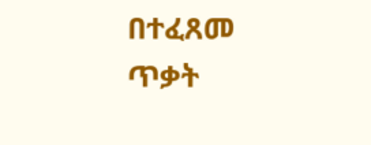በተፈጸመ ጥቃት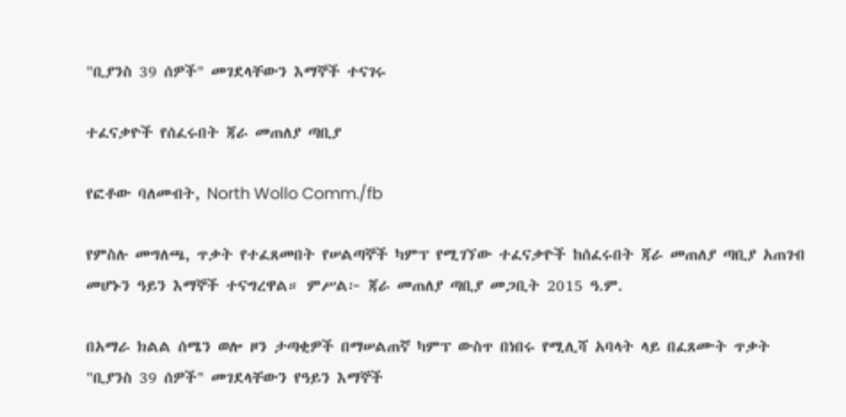"ቢያንስ 39 ሰዎች" መገደላቸውን እማኞች ተናገሩ

ተፈናቃዮች የሰፈሩበት ጃራ መጠለያ ጣቢያ

የፎቶው ባለመብት, North Wollo Comm./fb

የምስሉ መግለጫ, ጥቃት የተፈጸመበት የሠልጣኞች ካምፕ የሚገኘው ተፈናቃዮች ከሰፈሩበት ጃራ መጠለያ ጣቢያ አጠገብ መሆኑን ዓይን እማኞች ተናግረዋል። ምሥል፦ ጃራ መጠለያ ጣቢያ መጋቢት 2015 ዓ.ም.

በአማራ ክልል ሰሜን ወሎ ዞን ታጣቂዎች በማሠልጠኛ ካምፕ ውስጥ በነበሩ የሚሊሻ አባላት ላይ በፈጸሙት ጥቃት "ቢያንስ 39 ሰዎች" መገደላቸውን የዓይን እማኞች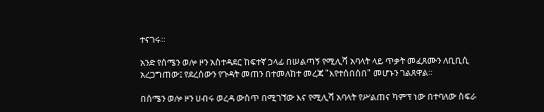ተናገሩ።

አንድ የሰሜን ወሎ ዞን አስተዳደር ከፍተኛ ኃላፊ በሠልጣኝ የሚሊሻ አባላት ላይ ጥቃት መፈጸሙን ለቢቢሲ አረጋግጠው፤ የደረሰውን የጉዳት መጠን በተመለከተ መረጃ "እየተሰበሰበ" መሆኑን ገልጸዋል።

በሰሜን ወሎ ዞን ሀብሩ ወረዳ ውስጥ በሚገኘው እና የሚሊሻ አባላት የሥልጠና ካምፕ ነው በተባለው ስፍራ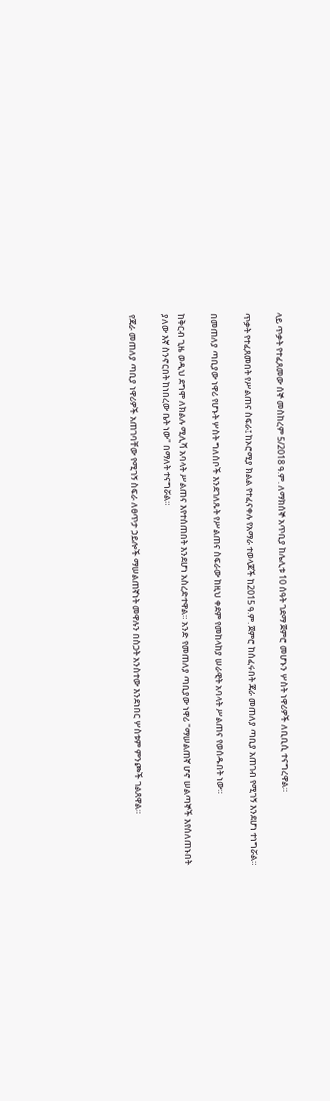ላይ ጥቃት የተፈጸመው ሰኞ መስከረም 5/2018 ዓ.ም. ለማክሰኞ አጥቢያ ከሌሊቱ 10 ሰዓት ገደማ ጀምሮ መሆኑን ሦስት ነዋሪዎች ለቢቢሲ ተናግረዋል።

ጥቃት የተፈጸመበት የሥልጠና ስፍራ፤ ከኦሮሚያ ክልል የተፈናቀሉ የአማራ ተወላጆች ከ2015 ዓ.ም. ጀምሮ ከሰፈሩበት ጃራ መጠለያ ጣቢያ አጠገብ የሚገኝ እንደሆነ ተነግሯል።

በመጠለያ ጣቢያው ነዋሪ የሆኑት ሦስት ግለሰቦች እንደገለጹት የሥልጠና ስፍራው ከዚህ ቀደም የመከላከያ ሠራዊት አባላት ሥልጠና የወሰዱበት ነው።

ከቅርብ ጊዜ ወዲህ ደግሞ ለክልሉ ሚሊሻ አባላት ሥልጠና እየተሰጠበት እንደሆነ አስረድተዋል። አንድ የመጠለያ ጣቢያው ነዋሪ "ማሠልጠኛ ሆኖ ሠልጣኞች እየሰለጠኑበት ያለው እኛ ስንኖርበት ከነበረው ቤት ነው" በማለት ተናግሯል።

የጃራ መጠለያ ጣቢያ ነዋሪዎች አጠገባቸው የሚገኝ ስፍራ ለፀጥታ ኃይሎች ማሠልጠኛነት መዋሉን በስጋት አንስተው እንደነበር ሦስቱም ምንጮች ገልጸዋል።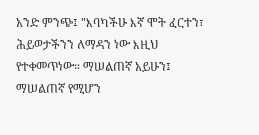አንድ ምንጭ፤ "እባካችሁ እኛ ሞት ፈርተን፣ ሕይወታችንን ለማዳን ነው እዚህ የተቀመጥነው። ማሠልጠኛ አይሁን፤ ማሠልጠኛ የሚሆን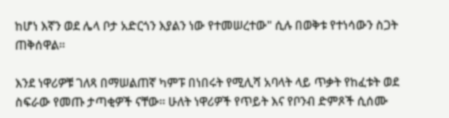ከሆነ እኛን ወደ ሌላ ቦታ አድርጎን እያልን ነው የተመሠረተው" ሲሉ በወቅቱ የተነሳውን ስጋት ጠቅሰዋል።

እንደ ነዋሪዎቹ ገለጻ በማሠልጠኛ ካምፑ በነበሩት የሚሊሻ አባላት ላይ ጥቃት የከፈቱት ወደ ስፍራው የመጡ ታጣቂዎች ናቸው። ሁለት ነዋሪዎች የጥይት እና የቦንብ ድምጾች ሲሰሙ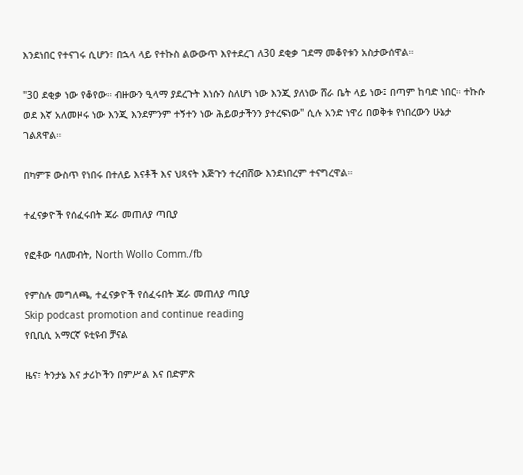እንደነበር የተናገሩ ሲሆን፣ በኋላ ላይ የተኩስ ልውውጥ እየተደረገ ለ30 ደቂቃ ገደማ መቆየቱን አስታውሰዋል።

"30 ደቂቃ ነው የቆየው። ብዙውን ዒላማ ያደረጉት እነሱን ስለሆነ ነው እንጂ ያለነው ሸራ ቤት ላይ ነው፤ በጣም ከባድ ነበር። ተኩሱ ወደ እኛ አለመዞሩ ነው እንጂ እንደምንም ተኝተን ነው ሕይወታችንን ያተረፍነው" ሲሉ አንድ ነዋሪ በወቅቱ የነበረውን ሁኔታ ገልጸዋል።

በካምፑ ውስጥ የነበሩ በተለይ እናቶች እና ህጻናት እጅጉን ተረብሸው እንደነበረም ተናግረዋል።

ተፈናቃዮች የሰፈሩበት ጃራ መጠለያ ጣቢያ

የፎቶው ባለመብት, North Wollo Comm./fb

የምስሉ መግለጫ, ተፈናቃዮች የሰፈሩበት ጃራ መጠለያ ጣቢያ
Skip podcast promotion and continue reading
የቢቢሲ አማርኛ ዩቲዩብ ቻናል

ዜና፣ ትንታኔ እና ታሪኮችን በምሥል እና በድምጽ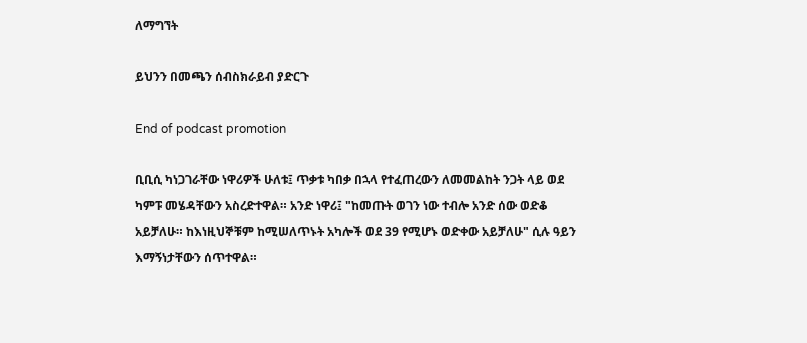ለማግኘት

ይህንን በመጫን ሰብስክራይብ ያድርጉ

End of podcast promotion

ቢቢሲ ካነጋገራቸው ነዋሪዎች ሁለቱ፤ ጥቃቱ ካበቃ በኋላ የተፈጠረውን ለመመልከት ንጋት ላይ ወደ ካምፑ መሄዳቸውን አስረድተዋል። አንድ ነዋሪ፤ "ከመጡት ወገን ነው ተብሎ አንድ ሰው ወድቆ አይቻለሁ። ከእነዚህኞቹም ከሚሠለጥኑት አካሎች ወደ 39 የሚሆኑ ወድቀው አይቻለሁ" ሲሉ ዓይን እማኝነታቸውን ሰጥተዋል።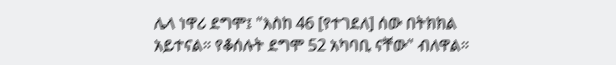ሌላ ነዋሪ ደግሞ፤ "እስከ 46 [የተገደለ] ሰው በትክክል አይተናል። የቆሰሉት ደግሞ 52 አካባቢ ናቸው" ብለዋል።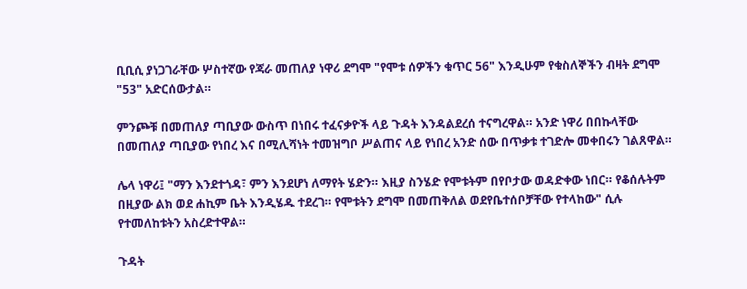ቢቢሲ ያነጋገራቸው ሦስተኛው የጃራ መጠለያ ነዋሪ ደግሞ "የሞቱ ሰዎችን ቁጥር 56" እንዲሁም የቁስለኞችን ብዛት ደግሞ "53" አድርሰውታል።

ምንጮቹ በመጠለያ ጣቢያው ውስጥ በነበሩ ተፈናቃዮች ላይ ጉዳት እንዳልደረሰ ተናግረዋል። አንድ ነዋሪ በበኩላቸው በመጠለያ ጣቢያው የነበረ እና በሚሊሻነት ተመዝግቦ ሥልጠና ላይ የነበረ አንድ ሰው በጥቃቱ ተገድሎ መቀበሩን ገልጸዋል።

ሌላ ነዋሪ፤ "ማን እንደተጎዳ፣ ምን እንደሆነ ለማየት ሄድን። እዚያ ስንሄድ የሞቱትም በየቦታው ወዳድቀው ነበር። የቆሰሉትም በዚያው ልክ ወደ ሐኪም ቤት እንዲሄዱ ተደረገ። የሞቱትን ደግሞ በመጠቅለል ወደየቤተሰቦቻቸው የተላከው" ሲሉ የተመለከቱትን አስረድተዋል።

ጉዳት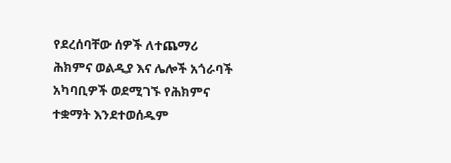የደረሰባቸው ሰዎች ለተጨማሪ ሕክምና ወልዲያ እና ሌሎች አጎራባች አካባቢዎች ወደሚገኙ የሕክምና ተቋማት እንደተወሰዱም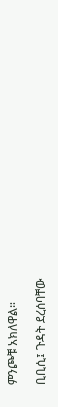ምንጮቹ አክለዋል።

ቢቢሲ፤ ጉዳት ደረሰባቸው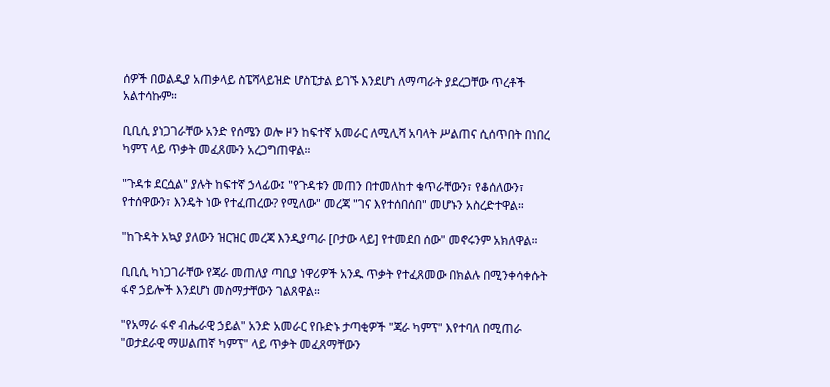ሰዎች በወልዲያ አጠቃላይ ስፔሻላይዝድ ሆስፒታል ይገኙ እንደሆነ ለማጣራት ያደረጋቸው ጥረቶች አልተሳኩም።

ቢቢሲ ያነጋገራቸው አንድ የሰሜን ወሎ ዞን ከፍተኛ አመራር ለሚሊሻ አባላት ሥልጠና ሲሰጥበት በነበረ ካምፕ ላይ ጥቃት መፈጸሙን አረጋግጠዋል።

"ጉዳቱ ደርሷል" ያሉት ከፍተኛ ኃላፊው፤ "የጉዳቱን መጠን በተመለከተ ቁጥራቸውን፣ የቆሰለውን፣ የተሰዋውን፣ እንዴት ነው የተፈጠረው? የሚለው" መረጃ "ገና እየተሰበሰበ" መሆኑን አስረድተዋል።

"ከጉዳት አኳያ ያለውን ዝርዝር መረጃ እንዲያጣራ [ቦታው ላይ] የተመደበ ሰው" መኖሩንም አክለዋል።

ቢቢሲ ካነጋገራቸው የጃራ መጠለያ ጣቢያ ነዋሪዎች አንዱ ጥቃት የተፈጸመው በክልሉ በሚንቀሳቀሱት ፋኖ ኃይሎች እንደሆነ መስማታቸውን ገልጸዋል።

"የአማራ ፋኖ ብሔራዊ ኃይል" አንድ አመራር የቡድኑ ታጣቂዎች "ጃራ ካምፕ" እየተባለ በሚጠራ "ወታደራዊ ማሠልጠኛ ካምፕ" ላይ ጥቃት መፈጸማቸውን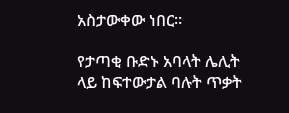አስታውቀው ነበር።

የታጣቂ ቡድኑ አባላት ሌሊት ላይ ከፍተውታል ባሉት ጥቃት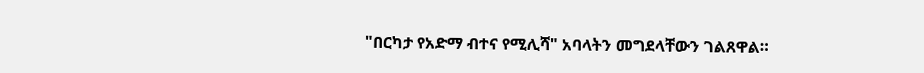"በርካታ የአድማ ብተና የሚሊሻ" አባላትን መግደላቸውን ገልጸዋል።